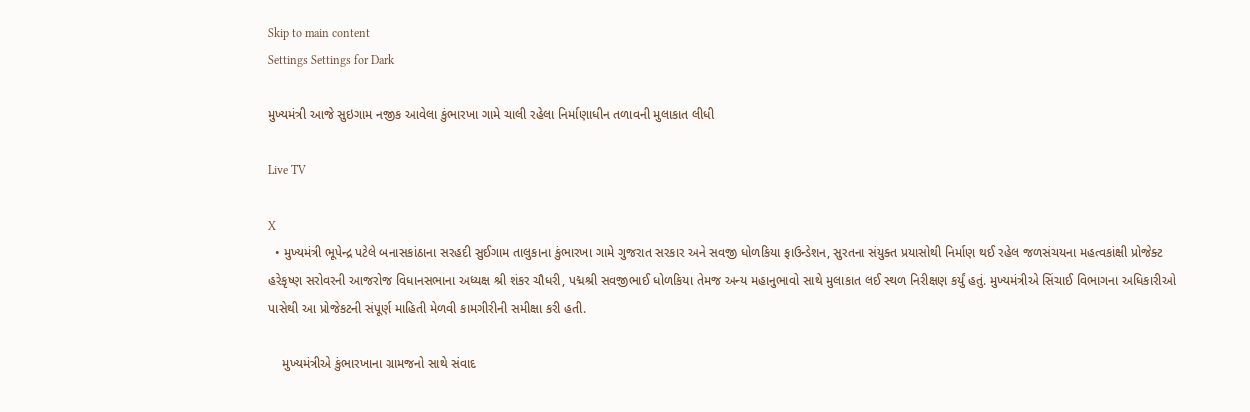Skip to main content
Settings Settings for Dark

મુખ્યમંત્રી આજે સુઇગામ નજીક આવેલા કુંભારખા ગામે ચાલી રહેલા નિર્માણાધીન તળાવની મુલાકાત લીધી

Live TV

X
  • મુખ્યમંત્રી ભૂપેન્દ્ર પટેલે બનાસકાંઠાના સરહદી સુઈગામ તાલુકાના કુંભારખા ગામે ગુજરાત સરકાર અને સવજી ધોળકિયા ફાઉન્ડેશન, સુરતના સંયુક્ત પ્રયાસોથી નિર્માણ થઈ રહેલ જળસંચયના મહત્વકાંક્ષી પ્રોજેક્ટ હરેકૃષ્ણ સરોવરની આજરોજ વિધાનસભાના અધ્યક્ષ શ્રી શંકર ચૌધરી, પદ્મશ્રી સવજીભાઈ ધોળકિયા તેમજ અન્ય મહાનુભાવો સાથે મુલાકાત લઈ સ્થળ નિરીક્ષણ કર્યું હતું. મુખ્યમંત્રીએ સિંચાઈ વિભાગના અધિકારીઓ પાસેથી આ પ્રોજેકટની સંપૂર્ણ માહિતી મેળવી કામગીરીની સમીક્ષા કરી હતી.

    મુખ્યમંત્રીએ કુંભારખાના ગ્રામજનો સાથે સંવાદ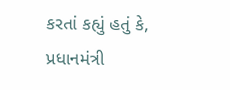કરતાં કહ્યું હતું કે, પ્રધાનમંત્રી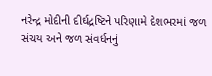નરેન્દ્ર મોદીની દીર્ઘદ્રષ્ટિને પરિણામે દેશભરમાં જળ સંચય અને જળ સંવર્ધનનું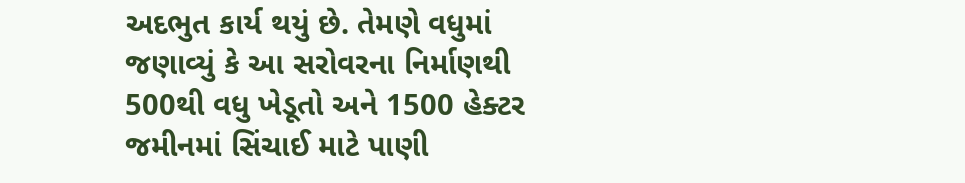અદભુત કાર્ય થયું છે. તેમણે વધુમાં જણાવ્યું કે આ સરોવરના નિર્માણથી 500થી વધુ ખેડૂતો અને 1500 હેક્ટર જમીનમાં સિંચાઈ માટે પાણી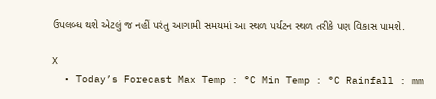ઉપલબ્ધ થશે એટલું જ નહીં પરંતુ આગામી સમયમાં આ સ્થળ પર્યટન સ્થળ તરીકે પણ વિકાસ પામશે.

X
  • Today’s Forecast Max Temp : °C Min Temp : °C Rainfall : mm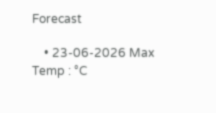Forecast

    • 23-06-2026 Max Temp : °C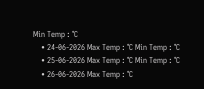Min Temp : °C
    • 24-06-2026 Max Temp : °C Min Temp : °C
    • 25-06-2026 Max Temp : °C Min Temp : °C
    • 26-06-2026 Max Temp : °C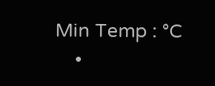Min Temp : °C
    •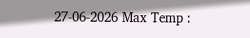27-06-2026 Max Temp :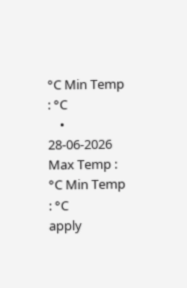°C Min Temp : °C
    • 28-06-2026 Max Temp : °C Min Temp : °C
apply